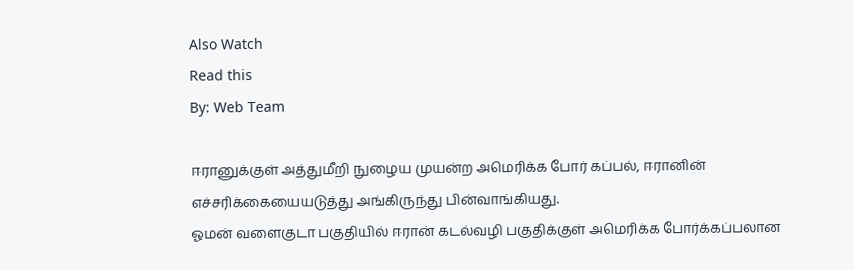Also Watch
Read this
By: Web Team

ஈரானுக்குள் அத்துமீறி நுழைய முயன்ற அமெரிக்க போர் கப்பல், ஈரானின் எச்சரிக்கையையடுத்து அங்கிருந்து பின்வாங்கியது.
ஓமன் வளைகுடா பகுதியில் ஈரான் கடல்வழி பகுதிக்குள் அமெரிக்க போர்க்கப்பலான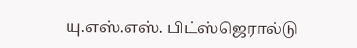யு.எஸ்.எஸ். பிட்ஸ்ஜெரால்டு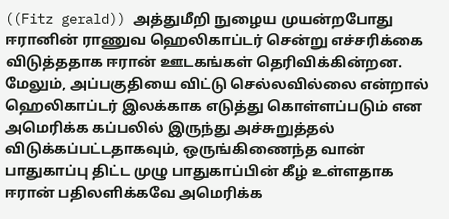((Fitz gerald)) அத்துமீறி நுழைய முயன்றபோது ஈரானின் ராணுவ ஹெலிகாப்டர் சென்று எச்சரிக்கை விடுத்ததாக ஈரான் ஊடகங்கள் தெரிவிக்கின்றன.
மேலும், அப்பகுதியை விட்டு செல்லவில்லை என்றால் ஹெலிகாப்டர் இலக்காக எடுத்து கொள்ளப்படும் என அமெரிக்க கப்பலில் இருந்து அச்சுறுத்தல் விடுக்கப்பட்டதாகவும், ஒருங்கிணைந்த வான் பாதுகாப்பு திட்ட முழு பாதுகாப்பின் கீழ் உள்ளதாக ஈரான் பதிலளிக்கவே அமெரிக்க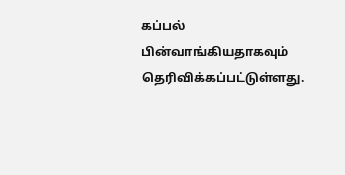கப்பல் பின்வாங்கியதாகவும் தெரிவிக்கப்பட்டுள்ளது.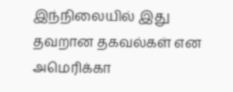இந்நிலையில் இது தவறான தகவல்கள் என அமெரிக்கா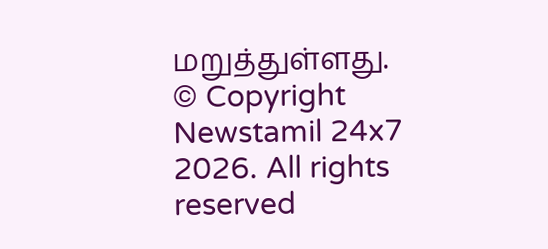மறுத்துள்ளது.
© Copyright Newstamil 24x7 2026. All rights reserved